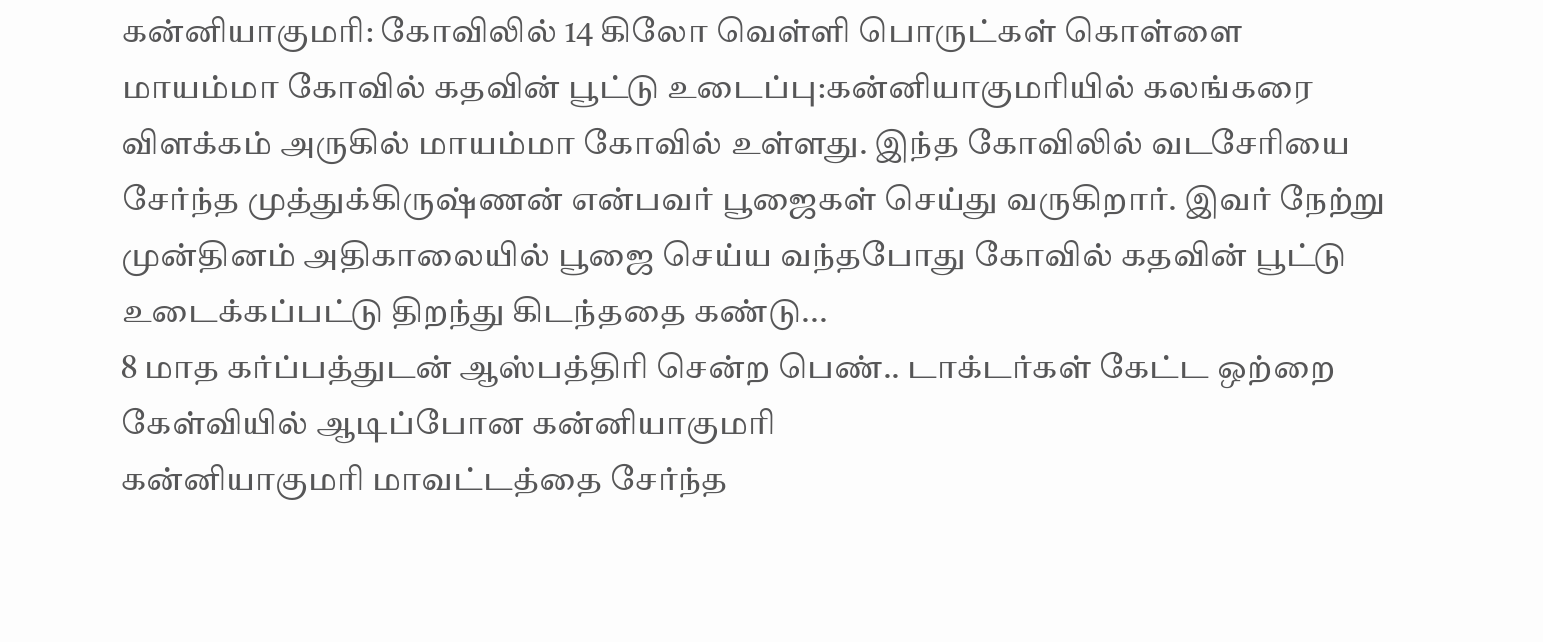கன்னியாகுமரி: கோவிலில் 14 கிலோ வெள்ளி பொருட்கள் கொள்ளை
மாயம்மா கோவில் கதவின் பூட்டு உடைப்பு:கன்னியாகுமரியில் கலங்கரை விளக்கம் அருகில் மாயம்மா கோவில் உள்ளது. இந்த கோவிலில் வடசேரியை சேர்ந்த முத்துக்கிருஷ்ணன் என்பவர் பூஜைகள் செய்து வருகிறார். இவர் நேற்று முன்தினம் அதிகாலையில் பூஜை செய்ய வந்தபோது கோவில் கதவின் பூட்டு உடைக்கப்பட்டு திறந்து கிடந்ததை கண்டு...
8 மாத கர்ப்பத்துடன் ஆஸ்பத்திரி சென்ற பெண்.. டாக்டர்கள் கேட்ட ஒற்றை கேள்வியில் ஆடிப்போன கன்னியாகுமரி
கன்னியாகுமரி மாவட்டத்தை சேர்ந்த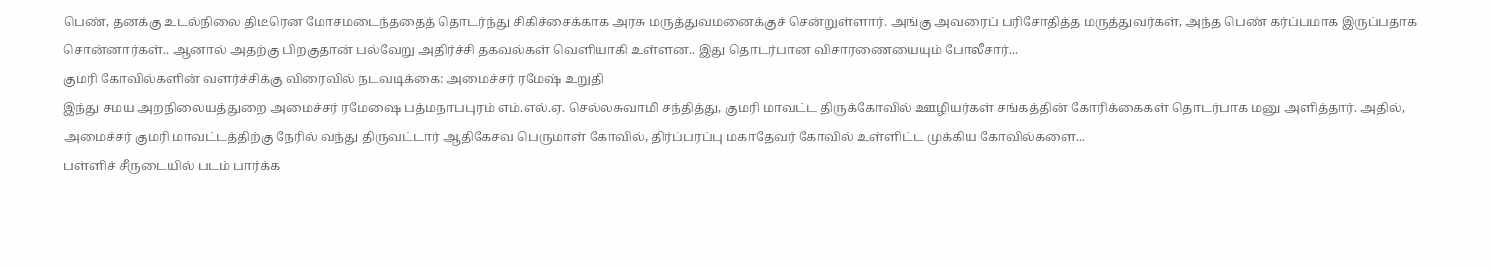பெண், தனக்கு உடல்நிலை திடீரென மோசமடைந்ததைத் தொடர்ந்து சிகிச்சைக்காக அரசு மருத்துவமனைக்குச் சென்றுள்ளார். அங்கு அவரைப் பரிசோதித்த மருத்துவர்கள், அந்த பெண் கர்ப்பமாக இருப்பதாக சொன்னார்கள்.. ஆனால் அதற்கு பிறகுதான் பல்வேறு அதிர்ச்சி தகவல்கள் வெளியாகி உள்ளன.. இது தொடர்பான விசாரணையையும் போலீசார்...
குமரி கோவில்களின் வளர்ச்சிக்கு விரைவில் நடவடிக்கை: அமைச்சர் ரமேஷ் உறுதி
இந்து சமய அறநிலையத்துறை அமைச்சர் ரமேஷை பத்மநாபபுரம் எம்.எல்.ஏ. செல்லசுவாமி சந்தித்து, குமரி மாவட்ட திருக்கோவில் ஊழியர்கள் சங்கத்தின் கோரிக்கைகள் தொடர்பாக மனு அளித்தார். அதில், அமைச்சர் குமரி மாவட்டத்திற்கு நேரில் வந்து திருவட்டார் ஆதிகேசவ பெருமாள் கோவில், திர்ப்பரப்பு மகாதேவர் கோவில் உள்ளிட்ட முக்கிய கோவில்களை...
பள்ளிச் சீருடையில் படம் பார்க்க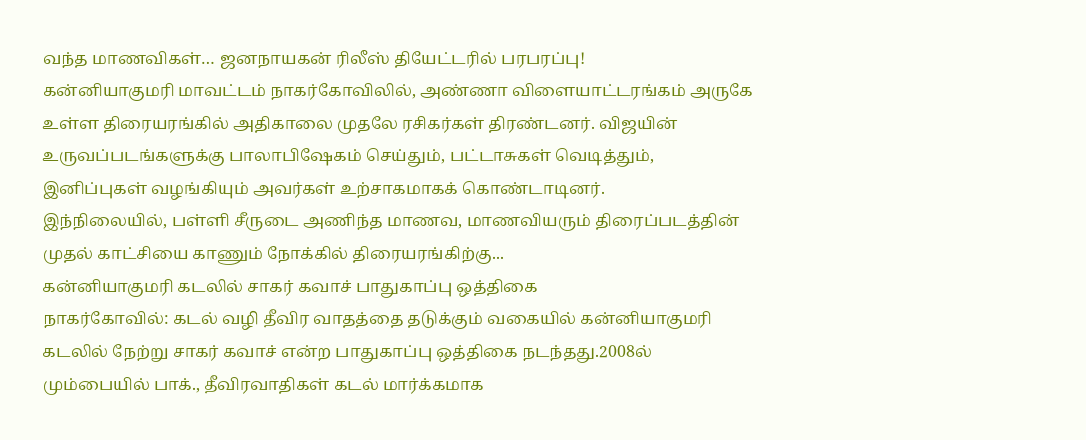வந்த மாணவிகள்… ஜனநாயகன் ரிலீஸ் தியேட்டரில் பரபரப்பு!
கன்னியாகுமரி மாவட்டம் நாகர்கோவிலில், அண்ணா விளையாட்டரங்கம் அருகே உள்ள திரையரங்கில் அதிகாலை முதலே ரசிகர்கள் திரண்டனர். விஜயின் உருவப்படங்களுக்கு பாலாபிஷேகம் செய்தும், பட்டாசுகள் வெடித்தும், இனிப்புகள் வழங்கியும் அவர்கள் உற்சாகமாகக் கொண்டாடினர்.
இந்நிலையில், பள்ளி சீருடை அணிந்த மாணவ, மாணவியரும் திரைப்படத்தின் முதல் காட்சியை காணும் நோக்கில் திரையரங்கிற்கு...
கன்னியாகுமரி கடலில் சாகர் கவாச் பாதுகாப்பு ஒத்திகை
நாகர்கோவில்: கடல் வழி தீவிர வாதத்தை தடுக்கும் வகையில் கன்னியாகுமரி கடலில் நேற்று சாகர் கவாச் என்ற பாதுகாப்பு ஒத்திகை நடந்தது.2008ல் மும்பையில் பாக்., தீவிரவாதிகள் கடல் மார்க்கமாக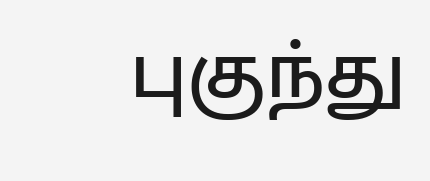புகுந்து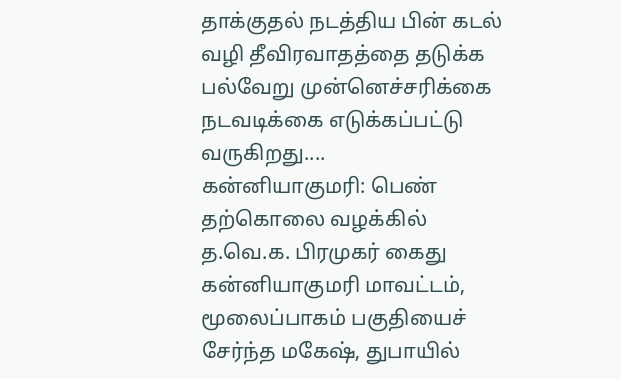தாக்குதல் நடத்திய பின் கடல் வழி தீவிரவாதத்தை தடுக்க பல்வேறு முன்னெச்சரிக்கை நடவடிக்கை எடுக்கப்பட்டு வருகிறது....
கன்னியாகுமரி: பெண் தற்கொலை வழக்கில் த.வெ.க. பிரமுகர் கைது
கன்னியாகுமரி மாவட்டம், மூலைப்பாகம் பகுதியைச் சேர்ந்த மகேஷ், துபாயில்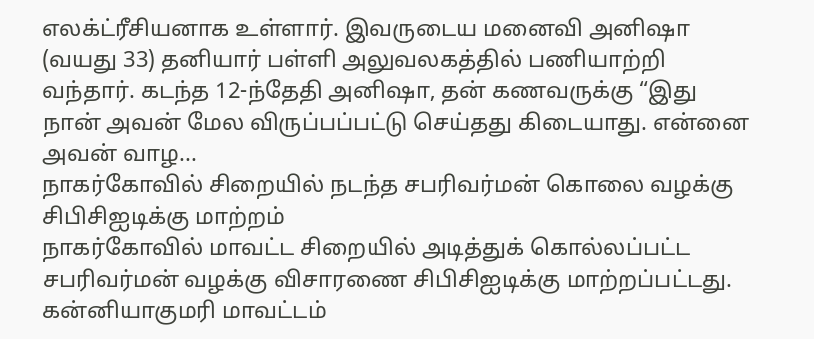எலக்ட்ரீசியனாக உள்ளார். இவருடைய மனைவி அனிஷா (வயது 33) தனியார் பள்ளி அலுவலகத்தில் பணியாற்றி வந்தார். கடந்த 12-ந்தேதி அனிஷா, தன் கணவருக்கு “இது நான் அவன் மேல விருப்பப்பட்டு செய்தது கிடையாது. என்னை அவன் வாழ...
நாகர்கோவில் சிறையில் நடந்த சபரிவர்மன் கொலை வழக்கு சிபிசிஐடிக்கு மாற்றம்
நாகர்கோவில் மாவட்ட சிறையில் அடித்துக் கொல்லப்பட்ட சபரிவர்மன் வழக்கு விசாரணை சிபிசிஐடிக்கு மாற்றப்பட்டது.
கன்னியாகுமரி மாவட்டம்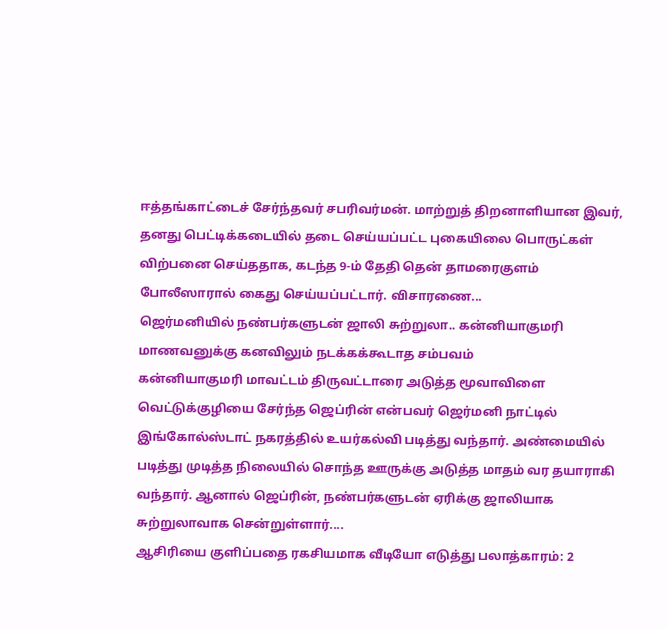ஈத்தங்காட்டைச் சேர்ந்தவர் சபரிவர்மன். மாற்றுத் திறனாளியான இவர், தனது பெட்டிக்கடையில் தடை செய்யப்பட்ட புகையிலை பொருட்கள் விற்பனை செய்ததாக, கடந்த 9-ம் தேதி தென் தாமரைகுளம் போலீஸாரால் கைது செய்யப்பட்டார். விசாரணை...
ஜெர்மனியில் நண்பர்களுடன் ஜாலி சுற்றுலா.. கன்னியாகுமரி மாணவனுக்கு கனவிலும் நடக்கக்கூடாத சம்பவம்
கன்னியாகுமரி மாவட்டம் திருவட்டாரை அடுத்த மூவாவிளை வெட்டுக்குழியை சேர்ந்த ஜெப்ரின் என்பவர் ஜெர்மனி நாட்டில் இங்கோல்ஸ்டாட் நகரத்தில் உயர்கல்வி படித்து வந்தார். அண்மையில் படித்து முடித்த நிலையில் சொந்த ஊருக்கு அடுத்த மாதம் வர தயாராகி வந்தார். ஆனால் ஜெப்ரின், நண்பர்களுடன் ஏரிக்கு ஜாலியாக சுற்றுலாவாக சென்றுள்ளார்....
ஆசிரியை குளிப்பதை ரகசியமாக வீடியோ எடுத்து பலாத்காரம்: 2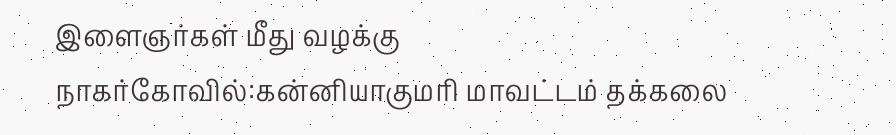இளைஞர்கள் மீது வழக்கு
நாகர்கோவில்:கன்னியாகுமரி மாவட்டம் தக்கலை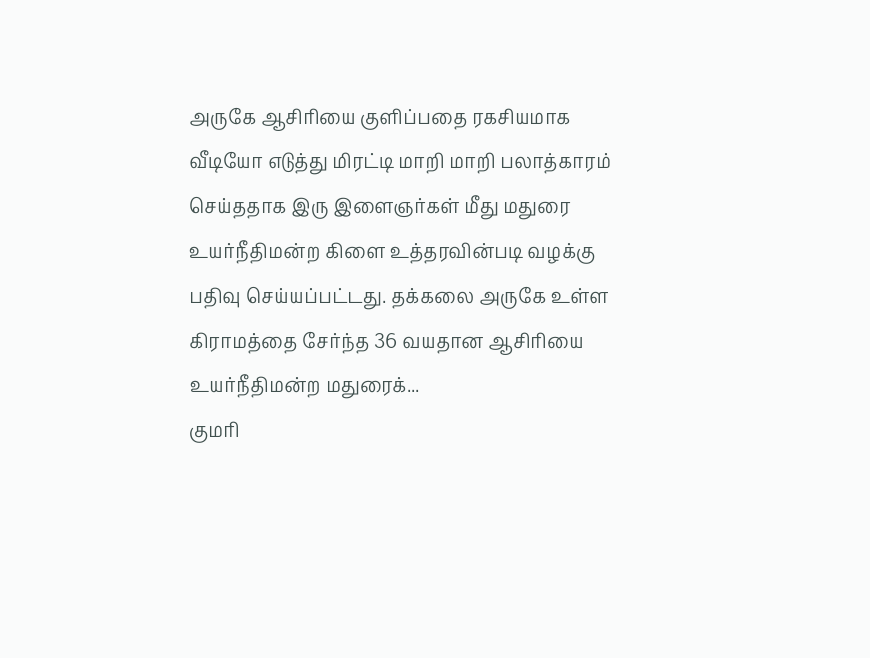அருகே ஆசிரியை குளிப்பதை ரகசியமாக வீடியோ எடுத்து மிரட்டி மாறி மாறி பலாத்காரம் செய்ததாக இரு இளைஞர்கள் மீது மதுரை உயர்நீதிமன்ற கிளை உத்தரவின்படி வழக்கு பதிவு செய்யப்பட்டது. தக்கலை அருகே உள்ள கிராமத்தை சேர்ந்த 36 வயதான ஆசிரியை உயர்நீதிமன்ற மதுரைக்...
குமரி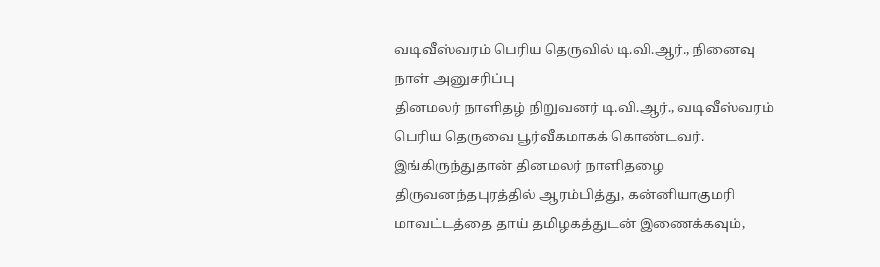வடிவீஸ்வரம் பெரிய தெருவில் டி.வி.ஆர்., நினைவு நாள் அனுசரிப்பு
தினமலர் நாளிதழ் நிறுவனர் டி.வி.ஆர்., வடிவீஸ்வரம் பெரிய தெருவை பூர்வீகமாகக் கொண்டவர். இங்கிருந்துதான் தினமலர் நாளிதழை திருவனந்தபுரத்தில் ஆரம்பித்து, கன்னியாகுமரி மாவட்டத்தை தாய் தமிழகத்துடன் இணைக்கவும்,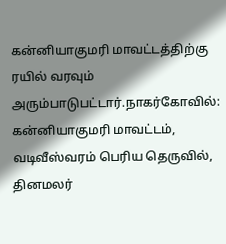கன்னியாகுமரி மாவட்டத்திற்கு ரயில் வரவும் அரும்பாடுபட்டார்.நாகர்கோவில்: கன்னியாகுமரி மாவட்டம், வடிவீஸ்வரம் பெரிய தெருவில், தினமலர்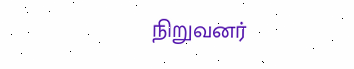நிறுவனர்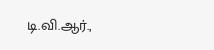டி.வி.ஆர்.,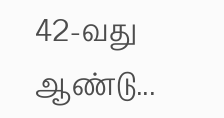42-வது ஆண்டு...